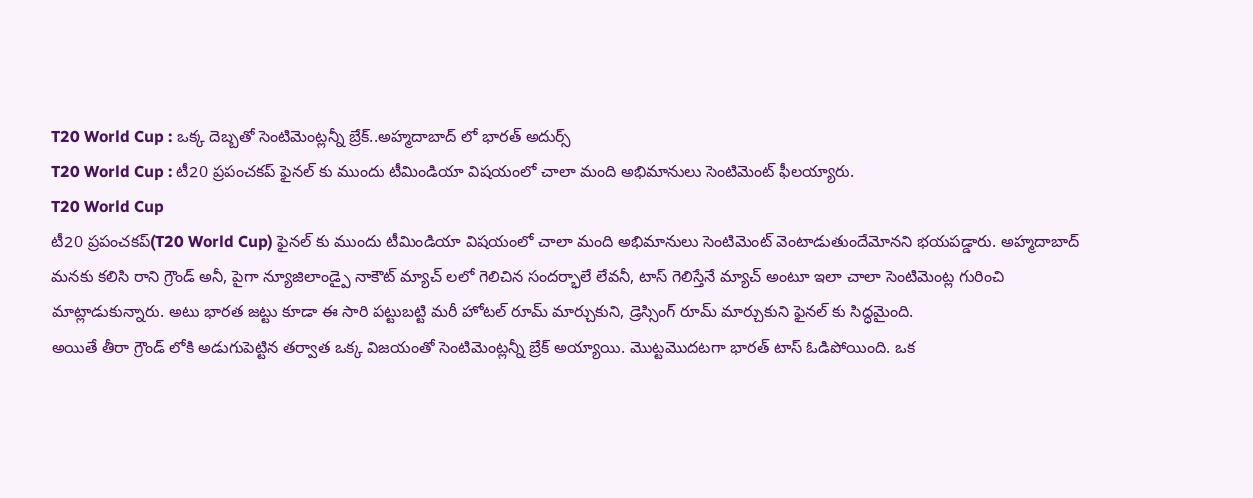T20 World Cup : ఒక్క దెబ్బతో సెంటిమెంట్లన్నీ బ్రేక్..అహ్మదాబాద్ లో భారత్ అదుర్స్
T20 World Cup : టీ20 ప్రపంచకప్ ఫైనల్ కు ముందు టీమిండియా విషయంలో చాలా మంది అభిమానులు సెంటిమెంట్ ఫీలయ్యారు.
T20 World Cup
టీ20 ప్రపంచకప్(T20 World Cup) ఫైనల్ కు ముందు టీమిండియా విషయంలో చాలా మంది అభిమానులు సెంటిమెంట్ వెంటాడుతుందేమోనని భయపడ్డారు. అహ్మదాబాద్ మనకు కలిసి రాని గ్రౌండ్ అనీ, పైగా న్యూజిలాండ్పై నాకౌట్ మ్యాచ్ లలో గెలిచిన సందర్భాలే లేవనీ, టాస్ గెలిస్తేనే మ్యాచ్ అంటూ ఇలా చాలా సెంటిమెంట్ల గురించి మాట్లాడుకున్నారు. అటు భారత జట్టు కూడా ఈ సారి పట్టుబట్టి మరీ హోటల్ రూమ్ మార్చుకుని, డ్రెస్సింగ్ రూమ్ మార్చుకుని ఫైనల్ కు సిద్ధమైంది.
అయితే తీరా గ్రౌండ్ లోకి అడుగుపెట్టిన తర్వాత ఒక్క విజయంతో సెంటిమెంట్లన్నీ బ్రేక్ అయ్యాయి. మొట్టమొదటగా భారత్ టాస్ ఓడిపోయింది. ఒక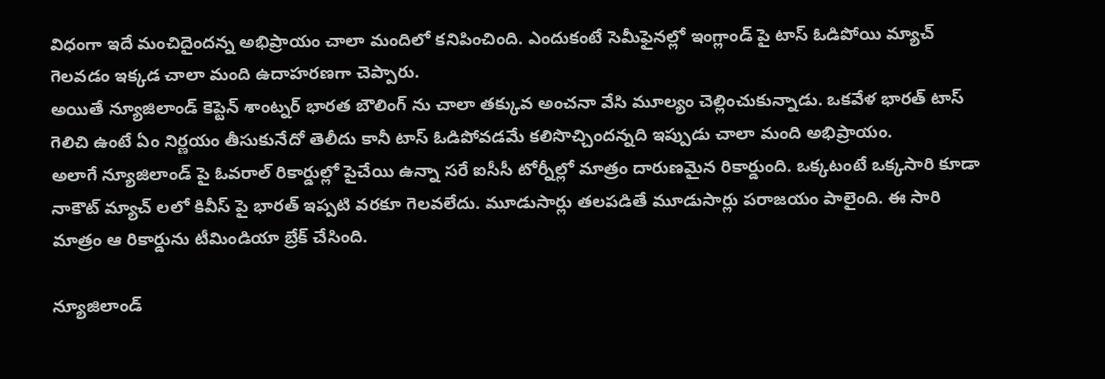విధంగా ఇదే మంచిదైందన్న అభిప్రాయం చాలా మందిలో కనిపించింది. ఎందుకంటే సెమీఫైనల్లో ఇంగ్లాండ్ పై టాస్ ఓడిపోయి మ్యాచ్ గెలవడం ఇక్కడ చాలా మంది ఉదాహరణగా చెప్పారు.
అయితే న్యూజిలాండ్ కెప్టెన్ శాంట్నర్ భారత బౌలింగ్ ను చాలా తక్కువ అంచనా వేసి మూల్యం చెల్లించుకున్నాడు. ఒకవేళ భారత్ టాస్ గెలిచి ఉంటే ఏం నిర్ణయం తీసుకునేదో తెలీదు కానీ టాస్ ఓడిపోవడమే కలిసొచ్చిందన్నది ఇప్పుడు చాలా మంది అభిప్రాయం.
అలాగే న్యూజిలాండ్ పై ఓవరాల్ రికార్డుల్లో పైచేయి ఉన్నా సరే ఐసీసీ టోర్నీల్లో మాత్రం దారుణమైన రికార్డుంది. ఒక్కటంటే ఒక్కసారి కూడా నాకౌట్ మ్యాచ్ లలో కివీస్ పై భారత్ ఇప్పటి వరకూ గెలవలేదు. మూడుసార్లు తలపడితే మూడుసార్లు పరాజయం పాలైంది. ఈ సారి మాత్రం ఆ రికార్డును టీమిండియా బ్రేక్ చేసింది.

న్యూజిలాండ్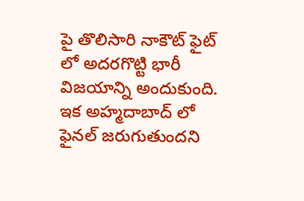పై తొలిసారి నాకౌట్ ఫైట్ లో అదరగొట్టి భారీ విజయాన్ని అందుకుంది. ఇక అహ్మదాబాద్ లో ఫైనల్ జరుగుతుందని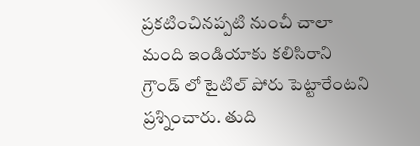ప్రకటించినప్పటి నుంచీ చాలా మంది ఇండియాకు కలిసిరాని గ్రౌండ్ లో టైటిల్ పోరు పెట్టారేంటని ప్రశ్నించారు. తుది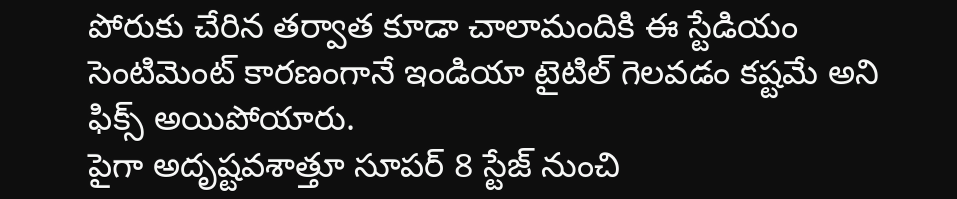పోరుకు చేరిన తర్వాత కూడా చాలామందికి ఈ స్టేడియం సెంటిమెంట్ కారణంగానే ఇండియా టైటిల్ గెలవడం కష్టమే అని ఫిక్స్ అయిపోయారు.
పైగా అదృష్టవశాత్తూ సూపర్ 8 స్టేజ్ నుంచి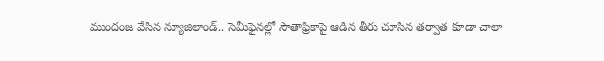ముందంజ వేసిన న్యూజిలాండ్.. సెమీఫైనల్లో సౌతాఫ్రికాపై ఆడిన తీరు చూసిన తర్వాత కూడా చాలా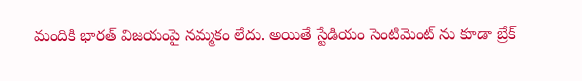మందికి భారత్ విజయంపై నమ్మకం లేదు. అయితే స్టేడియం సెంటిమెంట్ ను కూడా బ్రేక్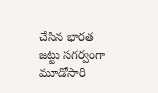చేసిన భారత జట్టు సగర్వంగా మూడోసారి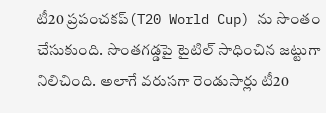టీ20 ప్రపంచకప్(T20 World Cup) ను సొంతం చేసుకుంది. సొంతగడ్డపై టైటిల్ సాధించిన జట్టుగా నిలిచింది. అలాగే వరుసగా రెండుసార్లు టీ20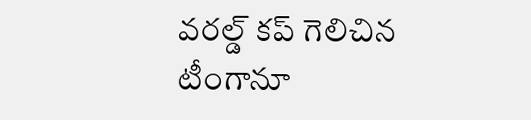వరల్డ్ కప్ గెలిచిన టీంగానూ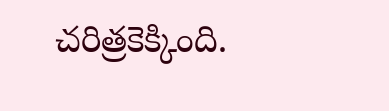చరిత్రకెక్కింది.